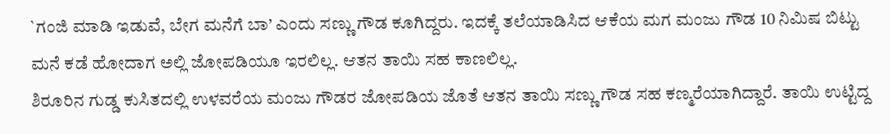`ಗಂಜಿ ಮಾಡಿ ಇಡುವೆ, ಬೇಗ ಮನೆಗೆ ಬಾ’ ಎಂದು ಸಣ್ಣು ಗೌಡ ಕೂಗಿದ್ದರು. ಇದಕ್ಕೆ ತಲೆಯಾಡಿಸಿದ ಆಕೆಯ ಮಗ ಮಂಜು ಗೌಡ 10 ನಿಮಿಷ ಬಿಟ್ಟು ಮನೆ ಕಡೆ ಹೋದಾಗ ಅಲ್ಲಿ ಜೋಪಡಿಯೂ ಇರಲಿಲ್ಲ. ಆತನ ತಾಯಿ ಸಹ ಕಾಣಲಿಲ್ಲ.
ಶಿರೂರಿನ ಗುಡ್ಡ ಕುಸಿತದಲ್ಲಿ ಉಳವರೆಯ ಮಂಜು ಗೌಡರ ಜೋಪಡಿಯ ಜೊತೆ ಆತನ ತಾಯಿ ಸಣ್ಣು ಗೌಡ ಸಹ ಕಣ್ಮರೆಯಾಗಿದ್ದಾರೆ. ತಾಯಿ ಉಟ್ಟಿದ್ದ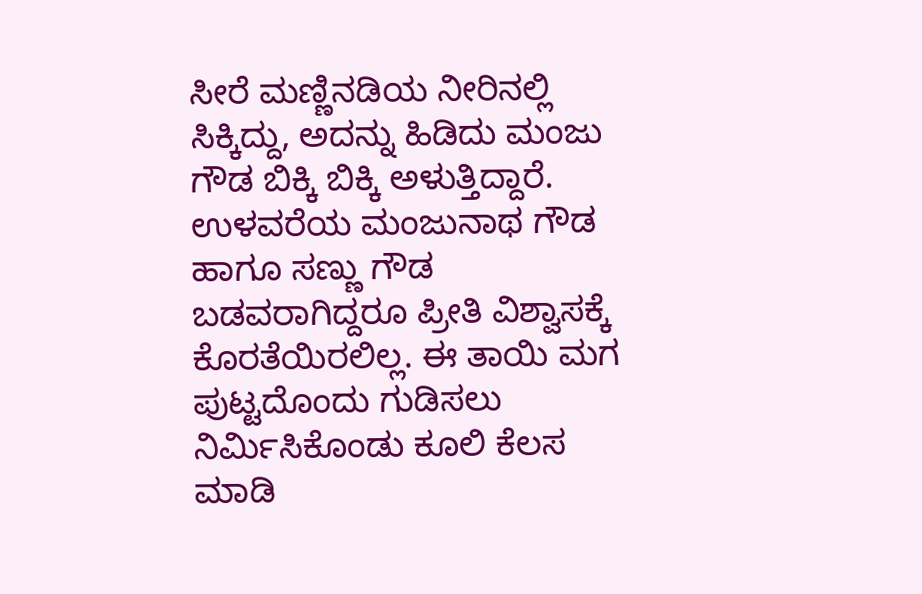ಸೀರೆ ಮಣ್ಣಿನಡಿಯ ನೀರಿನಲ್ಲಿ ಸಿಕ್ಕಿದ್ದು, ಅದನ್ನು ಹಿಡಿದು ಮಂಜು ಗೌಡ ಬಿಕ್ಕಿ ಬಿಕ್ಕಿ ಅಳುತ್ತಿದ್ದಾರೆ.
ಉಳವರೆಯ ಮಂಜುನಾಥ ಗೌಡ ಹಾಗೂ ಸಣ್ಣು ಗೌಡ ಬಡವರಾಗಿದ್ದರೂ ಪ್ರೀತಿ ವಿಶ್ವಾಸಕ್ಕೆ ಕೊರತೆಯಿರಲಿಲ್ಲ. ಈ ತಾಯಿ ಮಗ ಪುಟ್ಟದೊಂದು ಗುಡಿಸಲು ನಿರ್ಮಿಸಿಕೊಂಡು ಕೂಲಿ ಕೆಲಸ ಮಾಡಿ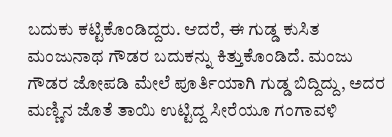ಬದುಕು ಕಟ್ಟಿಕೊಂಡಿದ್ದರು. ಆದರೆ, ಈ ಗುಡ್ಡ ಕುಸಿತ ಮಂಜುನಾಥ ಗೌಡರ ಬದುಕನ್ನು ಕಿತ್ತುಕೊಂಡಿದೆ. ಮಂಜು ಗೌಡರ ಜೋಪಡಿ ಮೇಲೆ ಪೂರ್ತಿಯಾಗಿ ಗುಡ್ಡ ಬಿದ್ದಿದ್ದು, ಅದರ ಮಣ್ಣಿನ ಜೊತೆ ತಾಯಿ ಉಟ್ಟಿದ್ದ ಸೀರೆಯೂ ಗಂಗಾವಳಿ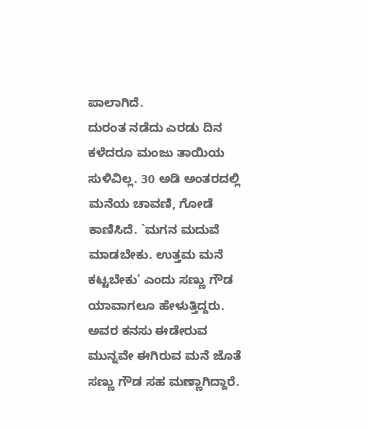ಪಾಲಾಗಿದೆ.
ದುರಂತ ನಡೆದು ಎರಡು ದಿನ ಕಳೆದರೂ ಮಂಜು ತಾಯಿಯ ಸುಳಿವಿಲ್ಲ. 30 ಅಡಿ ಅಂತರದಲ್ಲಿ ಮನೆಯ ಚಾವಣಿ, ಗೋಡೆ ಕಾಣಿಸಿದೆ. `ಮಗನ ಮದುವೆ ಮಾಡಬೇಕು. ಉತ್ತಮ ಮನೆ ಕಟ್ಟಬೇಕು’ ಎಂದು ಸಣ್ಣು ಗೌಡ ಯಾವಾಗಲೂ ಹೇಳುತ್ತಿದ್ದರು. ಅವರ ಕನಸು ಈಡೇರುವ ಮುನ್ನವೇ ಈಗಿರುವ ಮನೆ ಜೊತೆ ಸಣ್ಣು ಗೌಡ ಸಹ ಮಣ್ಣಾಗಿದ್ದಾರೆ.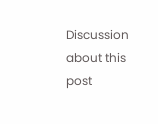Discussion about this post